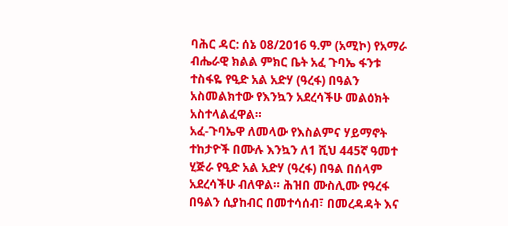ባሕር ዳር: ሰኔ 08/2016 ዓ.ም (አሚኮ) የአማራ ብሔራዊ ክልል ምክር ቤት አፈ ጉባኤ ፋንቱ ተስፋዬ የዒድ አል አድሃ (ዓረፋ) በዓልን አስመልክተው የእንኳን አደረሳችሁ መልዕክት አስተላልፈዋል።
አፈ-ጉባኤዋ ለመላው የእስልምና ሃይማኖት ተከታዮች በሙሉ እንኳን ለ1 ሺህ 445ኛ ዓመተ ሂጅራ የዒድ አል አድሃ (ዓረፋ) በዓል በሰላም አደረሳችሁ ብለዋል። ሕዝበ ሙስሊሙ የዓረፋ በዓልን ሲያከብር በመተሳሰብ፣ በመረዳዳት እና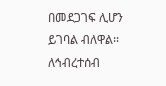በመደጋገፍ ሊሆን ይገባል ብለዋል፡፡
ለኅብረተሰብ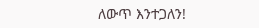ለውጥ እንተጋለን!